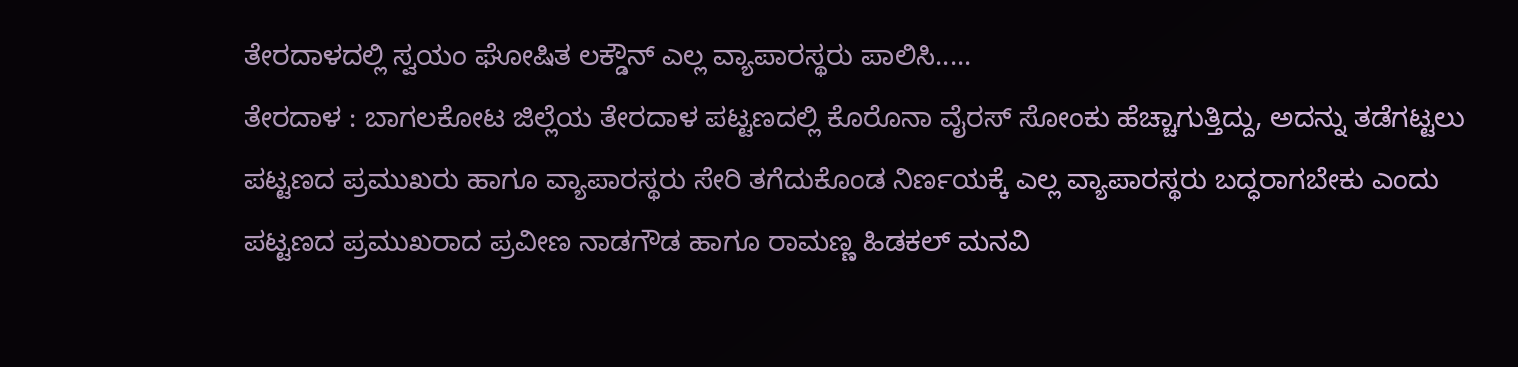ತೇರದಾಳದಲ್ಲಿ ಸ್ವಯಂ ಘೋಷಿತ ಲಕ್ಡೌನ್ ಎಲ್ಲ ವ್ಯಾಪಾರಸ್ಥರು ಪಾಲಿಸಿ.....
ತೇರದಾಳ : ಬಾಗಲಕೋಟ ಜಿಲ್ಲೆಯ ತೇರದಾಳ ಪಟ್ಟಣದಲ್ಲಿ ಕೊರೊನಾ ವೈರಸ್ ಸೋಂಕು ಹೆಚ್ಚಾಗುತ್ತಿದ್ದು, ಅದನ್ನು ತಡೆಗಟ್ಟಲು ಪಟ್ಟಣದ ಪ್ರಮುಖರು ಹಾಗೂ ವ್ಯಾಪಾರಸ್ಥರು ಸೇರಿ ತಗೆದುಕೊಂಡ ನಿರ್ಣಯಕ್ಕೆ ಎಲ್ಲ ವ್ಯಾಪಾರಸ್ಥರು ಬದ್ಧರಾಗಬೇಕು ಎಂದು ಪಟ್ಟಣದ ಪ್ರಮುಖರಾದ ಪ್ರವೀಣ ನಾಡಗೌಡ ಹಾಗೂ ರಾಮಣ್ಣ ಹಿಡಕಲ್ ಮನವಿ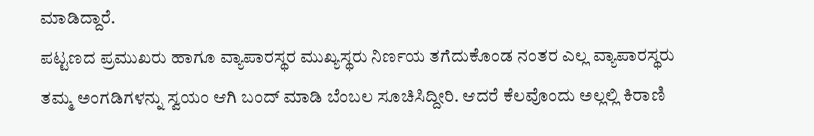ಮಾಡಿದ್ದಾರೆ.
ಪಟ್ಟಣದ ಪ್ರಮುಖರು ಹಾಗೂ ವ್ಯಾಪಾರಸ್ಥರ ಮುಖ್ಯಸ್ಥರು ನಿರ್ಣಯ ತಗೆದುಕೊಂಡ ನಂತರ ಎಲ್ಲ ವ್ಯಾಪಾರಸ್ಥರು ತಮ್ಮ ಅಂಗಡಿಗಳನ್ನು ಸ್ವಯಂ ಆಗಿ ಬಂದ್ ಮಾಡಿ ಬೆಂಬಲ ಸೂಚಿಸಿದ್ದೀರಿ. ಆದರೆ ಕೆಲವೊಂದು ಅಲ್ಲಲ್ಲಿ ಕಿರಾಣಿ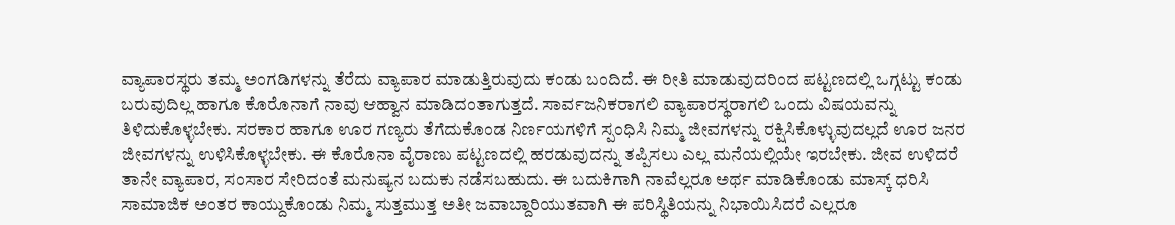ವ್ಯಾಪಾರಸ್ಥರು ತಮ್ಮ ಅಂಗಡಿಗಳನ್ನು ತೆರೆದು ವ್ಯಾಪಾರ ಮಾಡುತ್ತಿರುವುದು ಕಂಡು ಬಂದಿದೆ. ಈ ರೀತಿ ಮಾಡುವುದರಿಂದ ಪಟ್ಟಣದಲ್ಲಿ ಒಗ್ಗಟ್ಟು ಕಂಡು ಬರುವುದಿಲ್ಲ ಹಾಗೂ ಕೊರೊನಾಗೆ ನಾವು ಆಹ್ವಾನ ಮಾಡಿದಂತಾಗುತ್ತದೆ. ಸಾರ್ವಜನಿಕರಾಗಲಿ ವ್ಯಾಪಾರಸ್ಥರಾಗಲಿ ಒಂದು ವಿಷಯವನ್ನು ತಿಳಿದುಕೊಳ್ಳಬೇಕು. ಸರಕಾರ ಹಾಗೂ ಊರ ಗಣ್ಯರು ತೆಗೆದುಕೊಂಡ ನಿರ್ಣಯಗಳಿಗೆ ಸ್ಪಂಧಿಸಿ ನಿಮ್ಮ ಜೀವಗಳನ್ನು ರಕ್ಷಿಸಿಕೊಳ್ಳುವುದಲ್ಲದೆ ಊರ ಜನರ ಜೀವಗಳನ್ನು ಉಳಿಸಿಕೊಳ್ಳಬೇಕು. ಈ ಕೊರೊನಾ ವೈರಾಣು ಪಟ್ಟಣದಲ್ಲಿ ಹರಡುವುದನ್ನು ತಪ್ಪಿಸಲು ಎಲ್ಲ ಮನೆಯಲ್ಲಿಯೇ ಇರಬೇಕು. ಜೀವ ಉಳಿದರೆ ತಾನೇ ವ್ಯಾಪಾರ, ಸಂಸಾರ ಸೇರಿದಂತೆ ಮನುಷ್ಯನ ಬದುಕು ನಡೆಸಬಹುದು. ಈ ಬದುಕಿಗಾಗಿ ನಾವೆಲ್ಲರೂ ಅರ್ಥ ಮಾಡಿಕೊಂಡು ಮಾಸ್ಕ್ ಧರಿಸಿ ಸಾಮಾಜಿಕ ಅಂತರ ಕಾಯ್ದುಕೊಂಡು ನಿಮ್ಮ ಸುತ್ತಮುತ್ತ ಅತೀ ಜವಾಬ್ದಾರಿಯುತವಾಗಿ ಈ ಪರಿಸ್ಥಿತಿಯನ್ನು ನಿಭಾಯಿಸಿದರೆ ಎಲ್ಲರೂ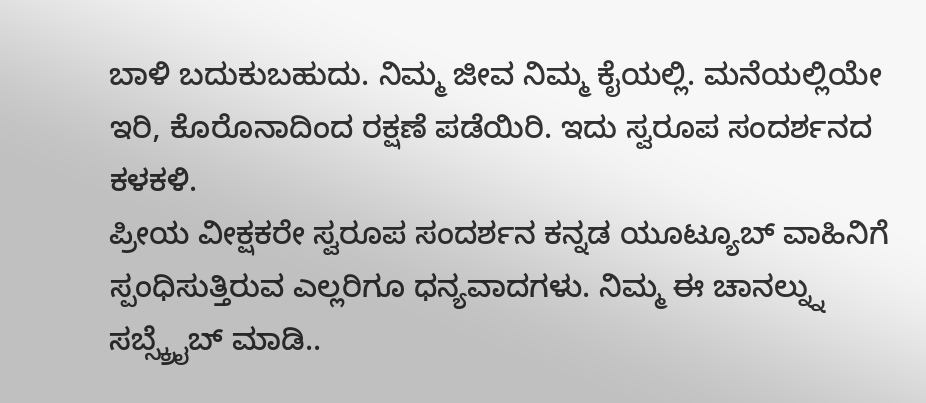ಬಾಳಿ ಬದುಕುಬಹುದು. ನಿಮ್ಮ ಜೀವ ನಿಮ್ಮ ಕೈಯಲ್ಲಿ. ಮನೆಯಲ್ಲಿಯೇ ಇರಿ, ಕೊರೊನಾದಿಂದ ರಕ್ಷಣೆ ಪಡೆಯಿರಿ. ಇದು ಸ್ವರೂಪ ಸಂದರ್ಶನದ ಕಳಕಳಿ.
ಪ್ರೀಯ ವೀಕ್ಷಕರೇ ಸ್ವರೂಪ ಸಂದರ್ಶನ ಕನ್ನಡ ಯೂಟ್ಯೂಬ್ ವಾಹಿನಿಗೆ ಸ್ಪಂಧಿಸುತ್ತಿರುವ ಎಲ್ಲರಿಗೂ ಧನ್ಯವಾದಗಳು. ನಿಮ್ಮ ಈ ಚಾನಲ್ನ್ನು ಸಬ್ಸ್ಕ್ರೈಬ್ ಮಾಡಿ..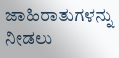ಜಾಹಿರಾತುಗಳನ್ನು ನೀಡಲು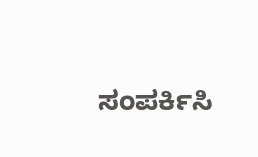ಸಂಪರ್ಕಿಸಿ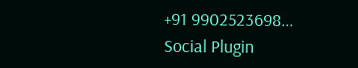+91 9902523698...
Social Plugin